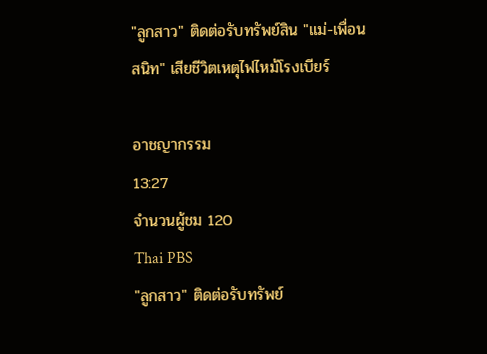"ลูกสาว" ติดต่อรับทรัพย์สิน "แม่-เพื่อนสนิท" เสียชีวิตเหตุไฟไหม้โรงเบียร์

อาชญากรรม
13:27
จำนวนผู้ชม 120
Thai PBS
"ลูกสาว" ติดต่อรับทรัพย์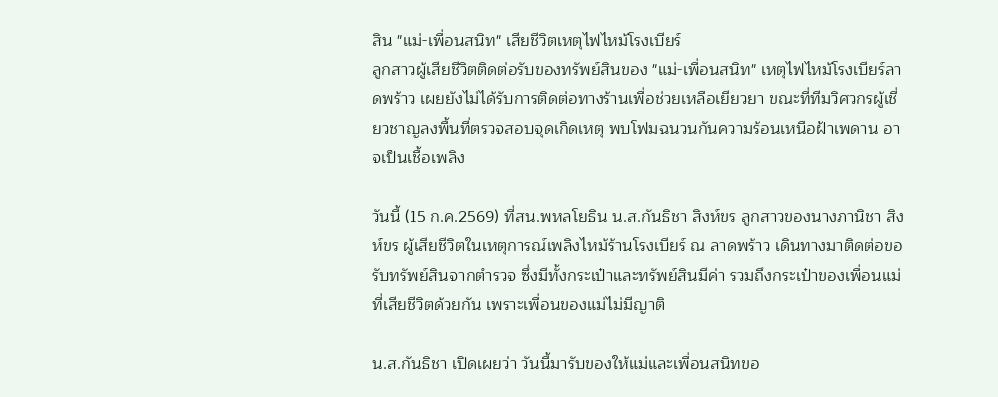สิน "แม่-เพื่อนสนิท" เสียชีวิตเหตุไฟไหม้โรงเบียร์
ลูกสาวผู้เสียชีวิตติดต่อรับของทรัพย์สินของ "แม่-เพื่อนสนิท" เหตุไฟไหม้โรงเบียร์ลาดพร้าว เผยยังไม่ได้รับการติดต่อทางร้านเพื่อช่วยเหลือเยียวยา ขณะที่ทีมวิศวกรผู้เชี่ยวชาญลงพื้นที่ตรวจสอบจุดเกิดเหตุ พบโฟมฉนวนกันความร้อนเหนือฝ้าเพดาน อาจเป็นเชื้อเพลิง

วันนี้ (15 ก.ค.2569) ที่สน.พหลโยธิน น.ส.กันธิชา สิงห์ขร ลูกสาวของนางภานิชา สิงห์ขร ผู้เสียชีวิตในเหตุการณ์เพลิงไหม้ร้านโรงเบียร์ ณ ลาดพร้าว เดินทางมาติดต่อขอรับทรัพย์สินจากตำรวจ ซึ่งมีทั้งกระเป๋าและทรัพย์สินมีค่า รวมถึงกระเป๋าของเพื่อนแม่ที่เสียชีวิตด้วยกัน เพราะเพื่อนของแม่ไม่มีญาติ

น.ส.กันธิชา เปิดเผยว่า วันนี้มารับของให้แม่และเพื่อนสนิทขอ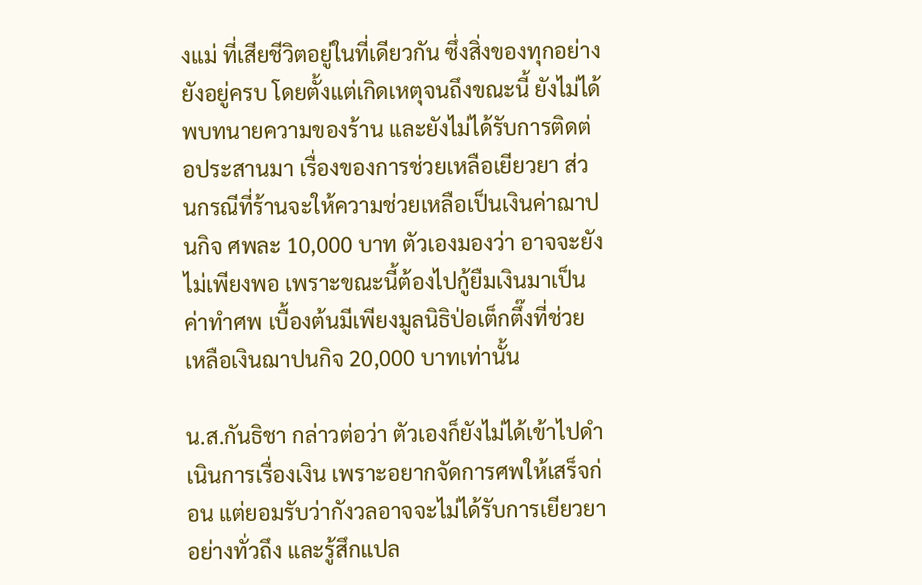งแม่ ที่เสียชีวิตอยู่ในที่เดียวกัน ซึ่งสิ่งของทุกอย่างยังอยู่ครบ โดยตั้งแต่เกิดเหตุจนถึงขณะนี้ ยังไม่ได้พบทนายความของร้าน และยังไม่ได้รับการติดต่อประสานมา เรื่องของการช่วยเหลือเยียวยา ส่วนกรณีที่ร้านจะให้ความช่วยเหลือเป็นเงินค่าฌาปนกิจ ศพละ 10,000 บาท ตัวเองมองว่า อาจจะยังไม่เพียงพอ เพราะขณะนี้ต้องไปกู้ยืมเงินมาเป็นค่าทำศพ เบื้องต้นมีเพียงมูลนิธิป่อเต็กตึ๊งที่ช่วยเหลือเงินฌาปนกิจ 20,000 บาทเท่านั้น

น.ส.กันธิชา กล่าวต่อว่า ตัวเองก็ยังไม่ได้เข้าไปดำเนินการเรื่องเงิน เพราะอยากจัดการศพให้เสร็จก่อน แต่ยอมรับว่ากังวลอาจจะไม่ได้รับการเยียวยาอย่างทั่วถึง และรู้สึกแปล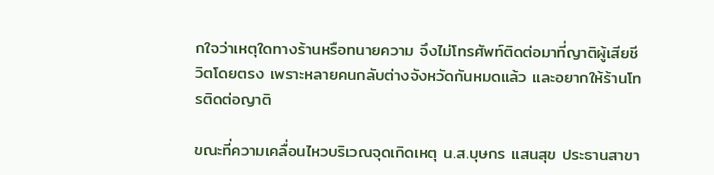กใจว่าเหตุใดทางร้านหรือทนายความ จึงไม่โทรศัพท์ติดต่อมาที่ญาติผู้เสียชีวิตโดยตรง เพราะหลายคนกลับต่างจังหวัดกันหมดแล้ว และอยากให้ร้านโทรติดต่อญาติ

ขณะที่ความเคลื่อนไหวบริเวณจุดเกิดเหตุ น.ส.บุษกร แสนสุข ประธานสาขา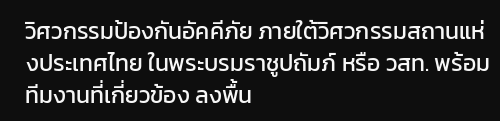วิศวกรรมป้องกันอัคคีภัย ภายใต้วิศวกรรมสถานแห่งประเทศไทย ในพระบรมราชูปถัมภ์ หรือ วสท. พร้อมทีมงานที่เกี่ยวข้อง ลงพื้น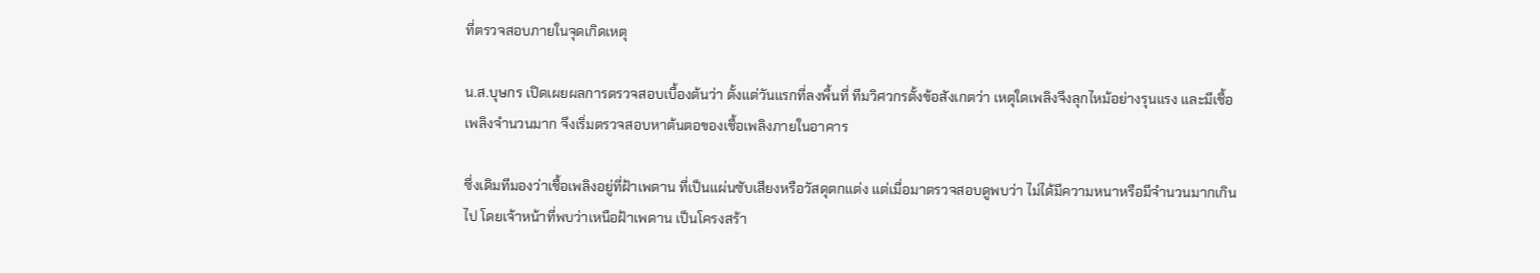ที่ตรวจสอบภายในจุดเกิดเหตุ

น.ส.บุษกร เปิดเผยผลการตรวจสอบเบื้องต้นว่า ตั้งแต่วันแรกที่ลงพื้นที่ ทีมวิศวกรตั้งข้อสังเกตว่า เหตุใดเพลิงจึงลุกไหม้อย่างรุนแรง และมีเชื้อเพลิงจำนวนมาก จึงเริ่มตรวจสอบหาต้นตอของเชื้อเพลิงภายในอาคาร

ซึ่งเดิมทีมองว่าเชื้อเพลิงอยู่ที่ฝ้าเพดาน ที่เป็นแผ่นซับเสียงหรือวัสดุตกแต่ง แต่เมื่อมาตรวจสอบดูพบว่า ไม่ได้มีความหนาหรือมีจำนวนมากเกินไป โดยเจ้าหน้าที่พบว่าเหนือฝ้าเพดาน เป็นโครงสร้า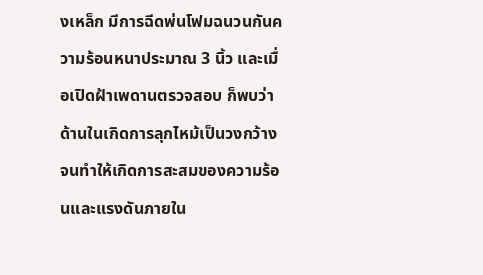งเหล็ก มีการฉีดพ่นโฟมฉนวนกันความร้อนหนาประมาณ 3 นิ้ว และเมื่อเปิดฝ้าเพดานตรวจสอบ ก็พบว่าด้านในเกิดการลุกไหม้เป็นวงกว้าง จนทำให้เกิดการสะสมของความร้อนและแรงดันภายใน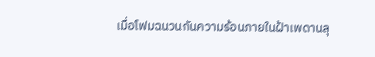เมื่อโฟมฉนวนกันความร้อนภายในฝ้าเพดานลุ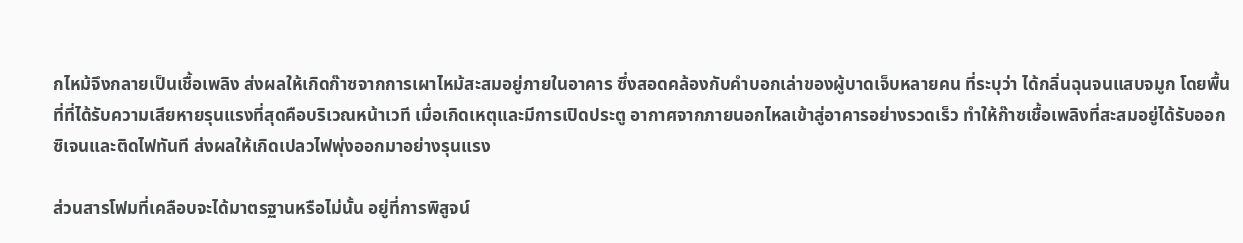กไหม้จึงกลายเป็นเชื้อเพลิง ส่งผลให้เกิดก๊าซจากการเผาไหม้สะสมอยู่ภายในอาคาร ซึ่งสอดคล้องกับคำบอกเล่าของผู้บาดเจ็บหลายคน ที่ระบุว่า ได้กลิ่นฉุนจนแสบจมูก โดยพื้นที่ที่ได้รับความเสียหายรุนแรงที่สุดคือบริเวณหน้าเวที เมื่อเกิดเหตุและมีการเปิดประตู อากาศจากภายนอกไหลเข้าสู่อาคารอย่างรวดเร็ว ทำให้ก๊าซเชื้อเพลิงที่สะสมอยู่ได้รับออกซิเจนและติดไฟทันที ส่งผลให้เกิดเปลวไฟพุ่งออกมาอย่างรุนแรง

ส่วนสารโฟมที่เคลือบจะได้มาตรฐานหรือไม่นั้น อยู่ที่การพิสูจน์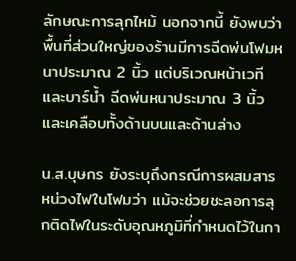ลักษณะการลุกไหม้ นอกจากนี้ ยังพบว่าพื้นที่ส่วนใหญ่ของร้านมีการฉีดพ่นโฟมหนาประมาณ 2 นิ้ว แต่บริเวณหน้าเวทีและบาร์น้ำ ฉีดพ่นหนาประมาณ 3 นิ้ว และเคลือบทั้งด้านบนและด้านล่าง

น.ส.บุษกร ยังระบุถึงกรณีการผสมสารหน่วงไฟในโฟมว่า แม้จะช่วยชะลอการลุกติดไฟในระดับอุณหภูมิที่กำหนดไว้ในกา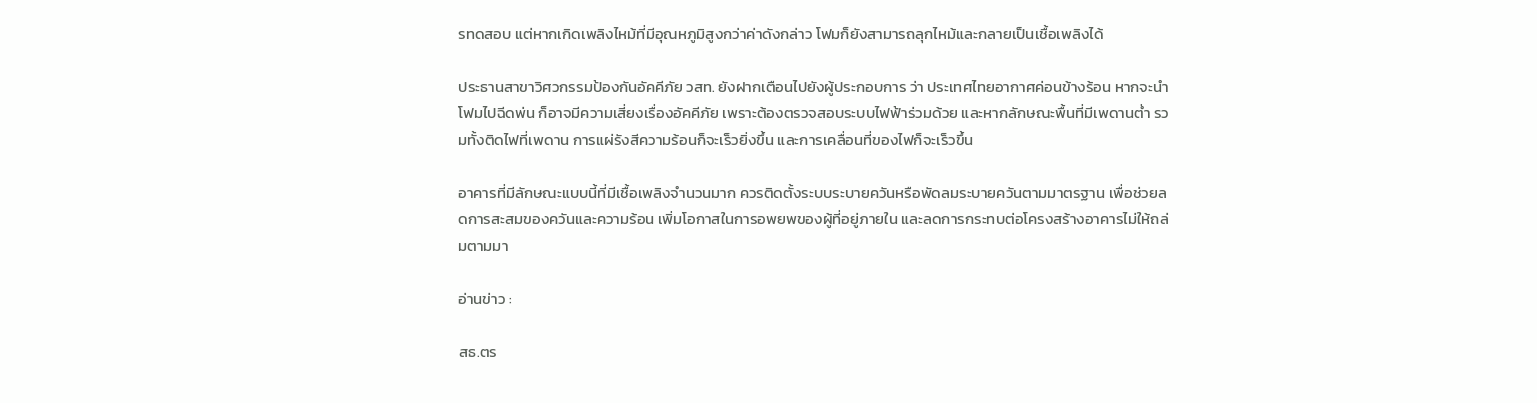รทดสอบ แต่หากเกิดเพลิงไหม้ที่มีอุณหภูมิสูงกว่าค่าดังกล่าว โฟมก็ยังสามารถลุกไหม้และกลายเป็นเชื้อเพลิงได้

ประธานสาขาวิศวกรรมป้องกันอัคคีภัย วสท. ยังฝากเตือนไปยังผู้ประกอบการ ว่า ประเทศไทยอากาศค่อนข้างร้อน หากจะนำโฟมไปฉีดพ่น ก็อาจมีความเสี่ยงเรื่องอัคคีภัย เพราะต้องตรวจสอบระบบไฟฟ้าร่วมด้วย และหากลักษณะพื้นที่มีเพดานต่ำ รวมทั้งติดไฟที่เพดาน การแผ่รังสีความร้อนก็จะเร็วยิ่งขึ้น และการเคลื่อนที่ของไฟก็จะเร็วขึ้น

อาคารที่มีลักษณะแบบนี้ที่มีเชื้อเพลิงจำนวนมาก ควรติดตั้งระบบระบายควันหรือพัดลมระบายควันตามมาตรฐาน เพื่อช่วยลดการสะสมของควันและความร้อน เพิ่มโอกาสในการอพยพของผู้ที่อยู่ภายใน และลดการกระทบต่อโครงสร้างอาคารไม่ให้ถล่มตามมา

อ่านข่าว :

สธ.ตร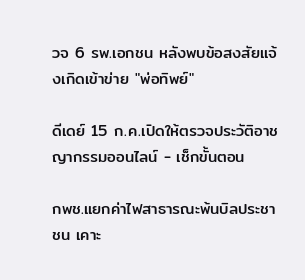วจ 6 รพ.เอกชน หลังพบข้อสงสัยแจ้งเกิดเข้าข่าย "พ่อทิพย์"

ดีเดย์ 15 ก.ค.เปิดให้ตรวจประวัติอาชญากรรมออนไลน์ - เช็กขั้นตอน

กพช.แยกค่าไฟสาธารณะพ้นบิลประชาชน เคาะ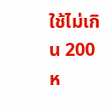ใช้ไม่เกิน 200 ห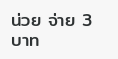น่วย จ่าย 3 บาท